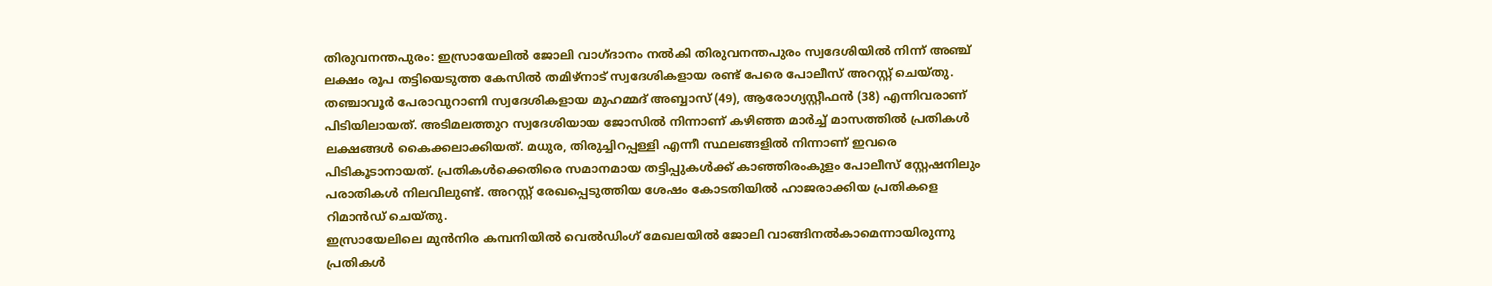തിരുവനന്തപുരം: ഇസ്രായേലിൽ ജോലി വാഗ്ദാനം നൽകി തിരുവനന്തപുരം സ്വദേശിയിൽ നിന്ന് അഞ്ച് ലക്ഷം രൂപ തട്ടിയെടുത്ത കേസിൽ തമിഴ്നാട് സ്വദേശികളായ രണ്ട് പേരെ പോലീസ് അറസ്റ്റ് ചെയ്തു. തഞ്ചാവൂർ പേരാവുറാണി സ്വദേശികളായ മുഹമ്മദ് അബ്ബാസ് (49), ആരോഗ്യസ്റ്റീഫൻ (38) എന്നിവരാണ് പിടിയിലായത്. അടിമലത്തുറ സ്വദേശിയായ ജോസിൽ നിന്നാണ് കഴിഞ്ഞ മാർച്ച് മാസത്തിൽ പ്രതികൾ ലക്ഷങ്ങൾ കൈക്കലാക്കിയത്. മധുര, തിരുച്ചിറപ്പള്ളി എന്നീ സ്ഥലങ്ങളിൽ നിന്നാണ് ഇവരെ പിടികൂടാനായത്. പ്രതികൾക്കെതിരെ സമാനമായ തട്ടിപ്പുകൾക്ക് കാഞ്ഞിരംകുളം പോലീസ് സ്റ്റേഷനിലും പരാതികൾ നിലവിലുണ്ട്. അറസ്റ്റ് രേഖപ്പെടുത്തിയ ശേഷം കോടതിയിൽ ഹാജരാക്കിയ പ്രതികളെ റിമാൻഡ് ചെയ്തു.
ഇസ്രായേലിലെ മുൻനിര കമ്പനിയിൽ വെൽഡിംഗ് മേഖലയിൽ ജോലി വാങ്ങിനൽകാമെന്നായിരുന്നു പ്രതികൾ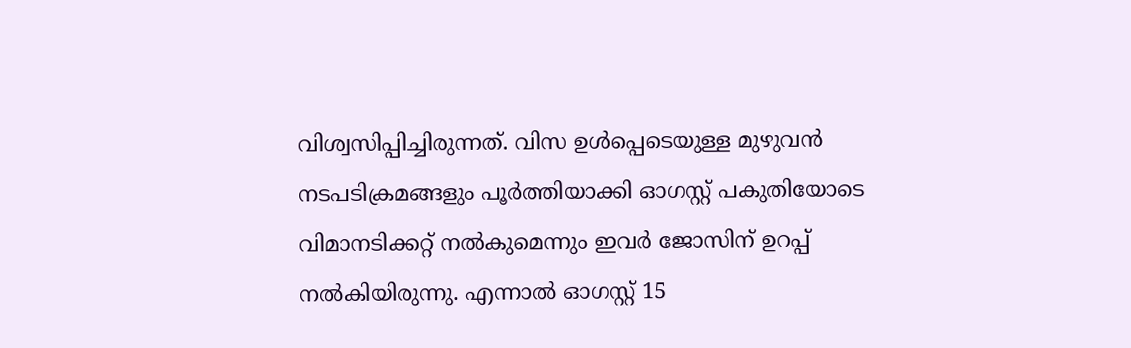വിശ്വസിപ്പിച്ചിരുന്നത്. വിസ ഉൾപ്പെടെയുള്ള മുഴുവൻ നടപടിക്രമങ്ങളും പൂർത്തിയാക്കി ഓഗസ്റ്റ് പകുതിയോടെ വിമാനടിക്കറ്റ് നൽകുമെന്നും ഇവർ ജോസിന് ഉറപ്പ് നൽകിയിരുന്നു. എന്നാൽ ഓഗസ്റ്റ് 15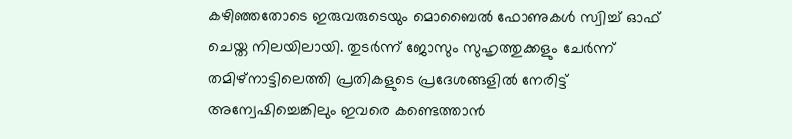കഴിഞ്ഞതോടെ ഇരുവരുടെയും മൊബൈൽ ഫോണുകൾ സ്വിച്ച് ഓഫ് ചെയ്ത നിലയിലായി. തുടർന്ന് ജോസും സുഹൃത്തുക്കളും ചേർന്ന് തമിഴ്നാട്ടിലെത്തി പ്രതികളുടെ പ്രദേശങ്ങളിൽ നേരിട്ട് അന്വേഷിച്ചെങ്കിലും ഇവരെ കണ്ടെത്താൻ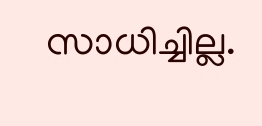സാധിച്ചില്ല.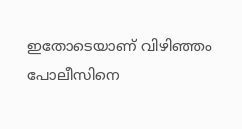ഇതോടെയാണ് വിഴിഞ്ഞം പോലീസിനെ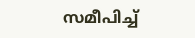സമീപിച്ച്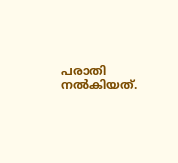പരാതി നൽകിയത്.